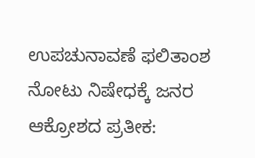ಉಪಚುನಾವಣೆ ಫಲಿತಾಂಶ ನೋಟು ನಿಷೇಧಕ್ಕೆ ಜನರ ಆಕ್ರೋಶದ ಪ್ರತೀಕ: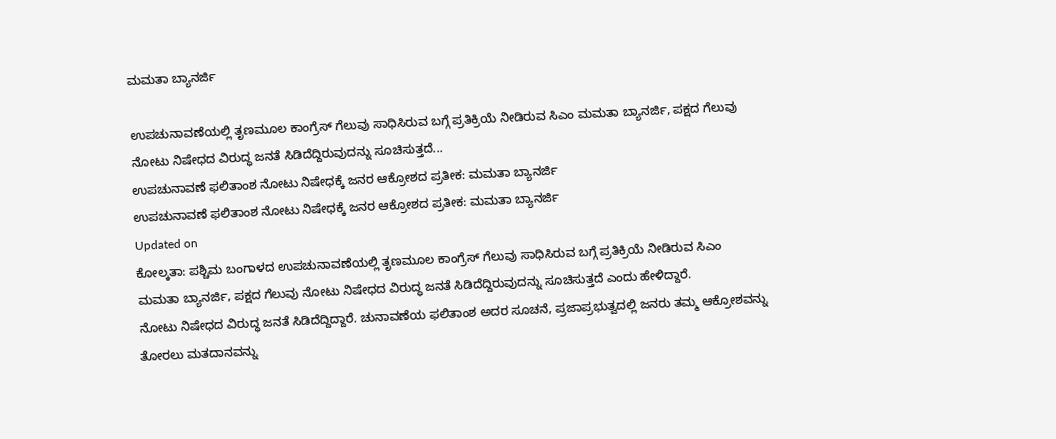ಮಮತಾ ಬ್ಯಾನರ್ಜಿ

ಉಪಚುನಾವಣೆಯಲ್ಲಿ ತೃಣಮೂಲ ಕಾಂಗ್ರೆಸ್ ಗೆಲುವು ಸಾಧಿಸಿರುವ ಬಗ್ಗೆ ಪ್ರತಿಕ್ರಿಯೆ ನೀಡಿರುವ ಸಿಎಂ ಮಮತಾ ಬ್ಯಾನರ್ಜಿ, ಪಕ್ಷದ ಗೆಲುವು ನೋಟು ನಿಷೇಧದ ವಿರುದ್ಧ ಜನತೆ ಸಿಡಿದೆದ್ದಿರುವುದನ್ನು ಸೂಚಿಸುತ್ತದೆ...
ಉಪಚುನಾವಣೆ ಫಲಿತಾಂಶ ನೋಟು ನಿಷೇಧಕ್ಕೆ ಜನರ ಆಕ್ರೋಶದ ಪ್ರತೀಕ: ಮಮತಾ ಬ್ಯಾನರ್ಜಿ
ಉಪಚುನಾವಣೆ ಫಲಿತಾಂಶ ನೋಟು ನಿಷೇಧಕ್ಕೆ ಜನರ ಆಕ್ರೋಶದ ಪ್ರತೀಕ: ಮಮತಾ ಬ್ಯಾನರ್ಜಿ
Updated on
ಕೋಲ್ಕತಾ: ಪಶ್ಚಿಮ ಬಂಗಾಳದ ಉಪಚುನಾವಣೆಯಲ್ಲಿ ತೃಣಮೂಲ ಕಾಂಗ್ರೆಸ್ ಗೆಲುವು ಸಾಧಿಸಿರುವ ಬಗ್ಗೆ ಪ್ರತಿಕ್ರಿಯೆ ನೀಡಿರುವ ಸಿಎಂ ಮಮತಾ ಬ್ಯಾನರ್ಜಿ, ಪಕ್ಷದ ಗೆಲುವು ನೋಟು ನಿಷೇಧದ ವಿರುದ್ಧ ಜನತೆ ಸಿಡಿದೆದ್ದಿರುವುದನ್ನು ಸೂಚಿಸುತ್ತದೆ ಎಂದು ಹೇಳಿದ್ದಾರೆ.
ನೋಟು ನಿಷೇಧದ ವಿರುದ್ಧ ಜನತೆ ಸಿಡಿದೆದ್ದಿದ್ದಾರೆ. ಚುನಾವಣೆಯ ಫಲಿತಾಂಶ ಅದರ ಸೂಚನೆ, ಪ್ರಜಾಪ್ರಭುತ್ವದಲ್ಲಿ ಜನರು ತಮ್ಮ ಆಕ್ರೋಶವನ್ನು ತೋರಲು ಮತದಾನವನ್ನು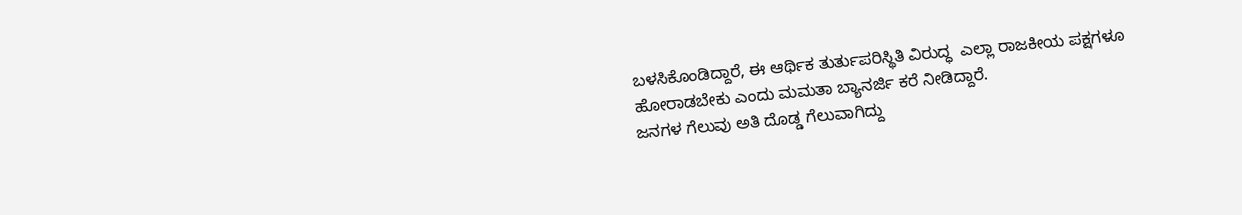ಬಳಸಿಕೊಂಡಿದ್ದಾರೆ, ಈ ಆರ್ಥಿಕ ತುರ್ತುಪರಿಸ್ಥಿತಿ ವಿರುದ್ಧ  ಎಲ್ಲಾ ರಾಜಕೀಯ ಪಕ್ಷಗಳೂ ಹೋರಾಡಬೇಕು ಎಂದು ಮಮತಾ ಬ್ಯಾನರ್ಜಿ ಕರೆ ನೀಡಿದ್ದಾರೆ.
ಜನಗಳ ಗೆಲುವು ಅತಿ ದೊಡ್ಡ ಗೆಲುವಾಗಿದ್ದು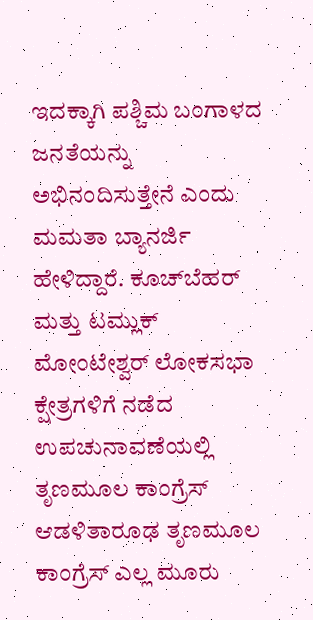ಇದಕ್ಕಾಗಿ ಪಶ್ಚಿಮ ಬಂಗಾಳದ ಜನತೆಯನ್ನು ಅಭಿನಂದಿಸುತ್ತೇನೆ ಎಂದು ಮಮತಾ ಬ್ಯಾನರ್ಜಿ ಹೇಳಿದ್ದಾರೆ. ಕೂಚ್‍ಬೆಹರ್ ಮತ್ತು ಟಮ್ಲುಕ್ ಮೋಂಟೇಶ್ವರ್ ಲೋಕಸಭಾ ಕ್ಷೇತ್ರಗಳಿಗೆ ನಡೆದ ಉಪಚುನಾವಣೆಯಲ್ಲಿ ತೃಣಮೂಲ ಕಾಂಗ್ರೆಸ್ ಆಡಳಿತಾರೂಢ ತೃಣಮೂಲ ಕಾಂಗ್ರೆಸ್ ಎಲ್ಲ ಮೂರು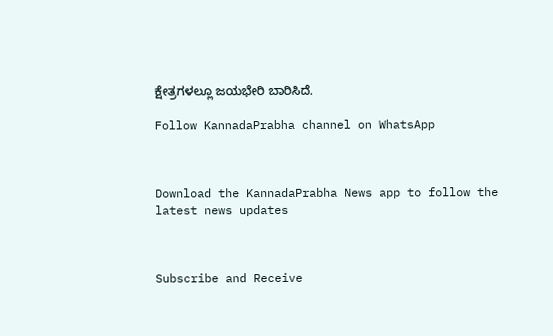ಕ್ಷೇತ್ರಗಳಲ್ಲೂ ಜಯಭೇರಿ ಬಾರಿಸಿದೆ.

Follow KannadaPrabha channel on WhatsApp



Download the KannadaPrabha News app to follow the latest news updates



Subscribe and Receive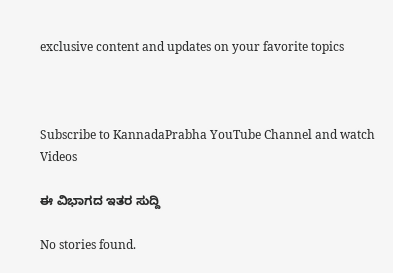exclusive content and updates on your favorite topics



Subscribe to KannadaPrabha YouTube Channel and watch Videos

ಈ ವಿಭಾಗದ ಇತರ ಸುದ್ದಿ

No stories found.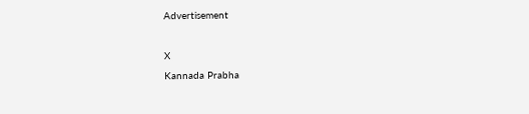Advertisement

X
Kannada Prabha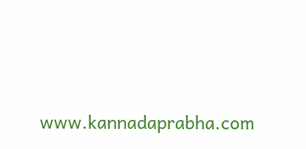www.kannadaprabha.com